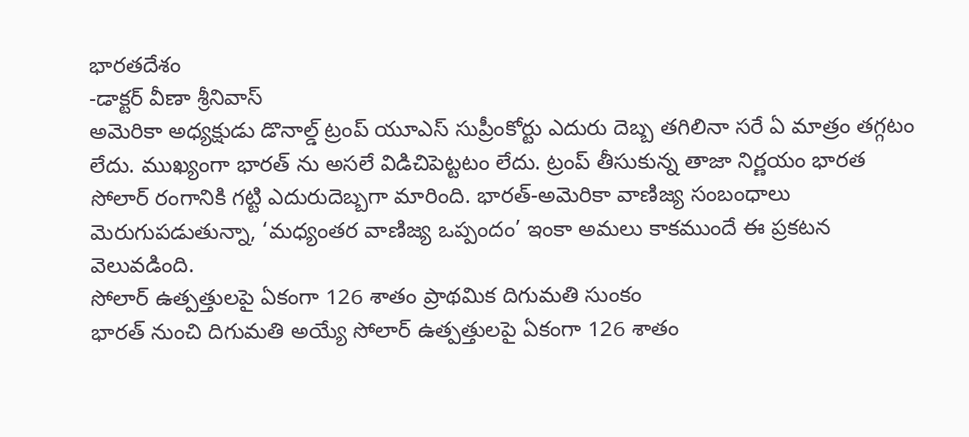భారతదేశం
-డాక్టర్ వీణా శ్రీనివాస్
అమెరికా అధ్యక్షుడు డొనాల్డ్ ట్రంప్ యూఎస్ సుప్రీంకోర్టు ఎదురు దెబ్బ తగిలినా సరే ఏ మాత్రం తగ్గటం లేదు. ముఖ్యంగా భారత్ ను అసలే విడిచిపెట్టటం లేదు. ట్రంప్ తీసుకున్న తాజా నిర్ణయం భారత సోలార్ రంగానికి గట్టి ఎదురుదెబ్బగా మారింది. భారత్-అమెరికా వాణిజ్య సంబంధాలు మెరుగుపడుతున్నా, ‘మధ్యంతర వాణిజ్య ఒప్పందం’ ఇంకా అమలు కాకముందే ఈ ప్రకటన వెలువడింది.
సోలార్ ఉత్పత్తులపై ఏకంగా 126 శాతం ప్రాథమిక దిగుమతి సుంకం
భారత్ నుంచి దిగుమతి అయ్యే సోలార్ ఉత్పత్తులపై ఏకంగా 126 శాతం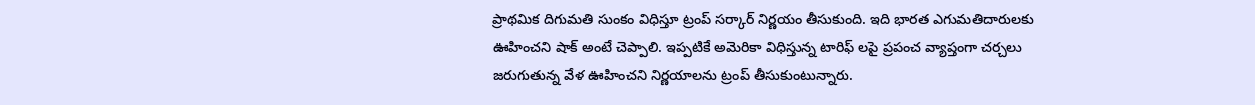ప్రాథమిక దిగుమతి సుంకం విధిస్తూ ట్రంప్ సర్కార్ నిర్ణయం తీసుకుంది. ఇది భారత ఎగుమతిదారులకు ఊహించని షాక్ అంటే చెప్పాలి. ఇప్పటికే అమెరికా విధిస్తున్న టారిఫ్ లపై ప్రపంచ వ్యాప్తంగా చర్చలు జరుగుతున్న వేళ ఊహించని నిర్ణయాలను ట్రంప్ తీసుకుంటున్నారు.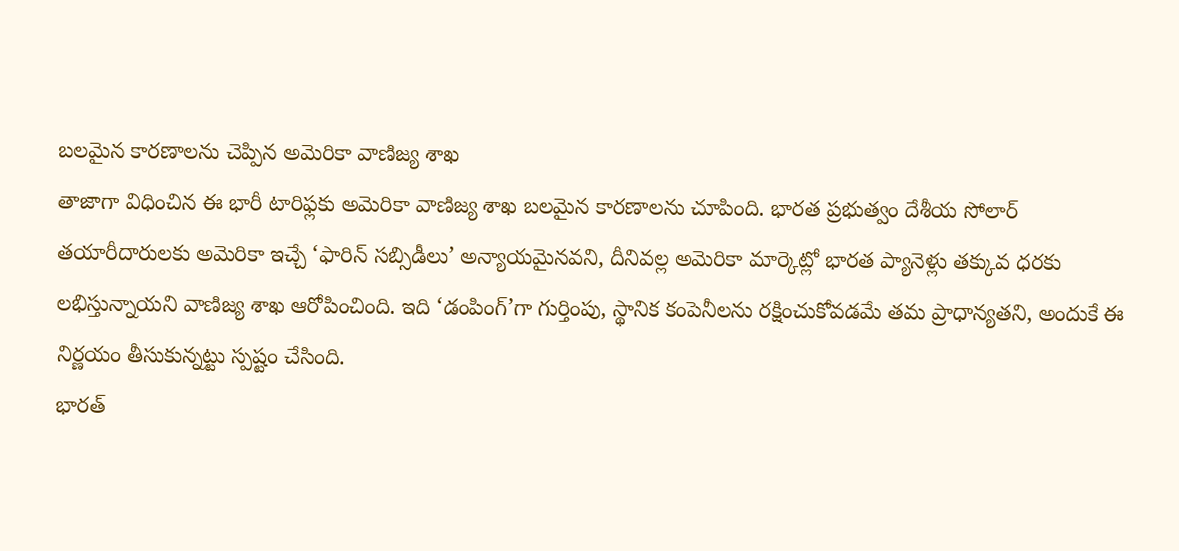బలమైన కారణాలను చెప్పిన అమెరికా వాణిజ్య శాఖ
తాజాగా విధించిన ఈ భారీ టారిఫ్లకు అమెరికా వాణిజ్య శాఖ బలమైన కారణాలను చూపింది. భారత ప్రభుత్వం దేశీయ సోలార్ తయారీదారులకు అమెరికా ఇచ్చే ‘ఫారిన్ సబ్సిడీలు’ అన్యాయమైనవని, దీనివల్ల అమెరికా మార్కెట్లో భారత ప్యానెళ్లు తక్కువ ధరకు లభిస్తున్నాయని వాణిజ్య శాఖ ఆరోపించింది. ఇది ‘డంపింగ్’గా గుర్తింపు, స్థానిక కంపెనీలను రక్షించుకోవడమే తమ ప్రాధాన్యతని, అందుకే ఈ నిర్ణయం తీసుకున్నట్టు స్పష్టం చేసింది.
భారత్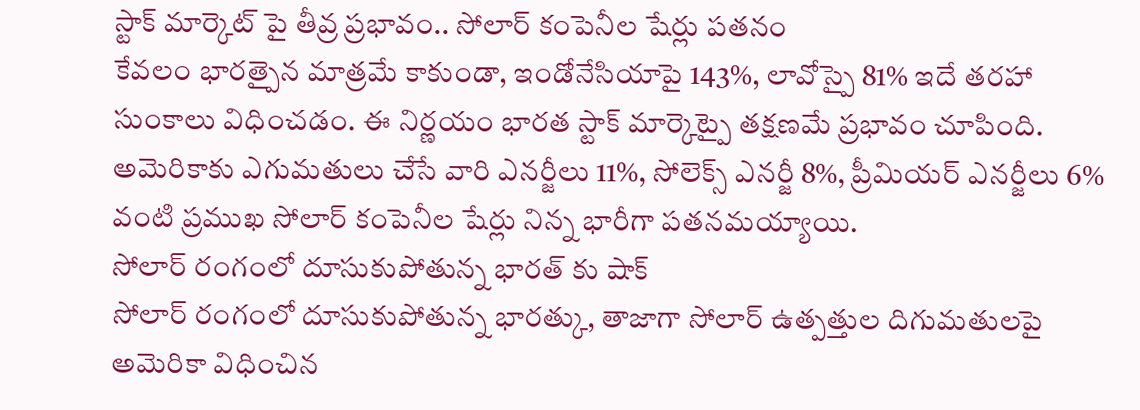స్టాక్ మార్కెట్ పై తీవ్ర ప్రభావం.. సోలార్ కంపెనీల షేర్లు పతనం
కేవలం భారత్పైన మాత్రమే కాకుండా, ఇండోనేసియాపై 143%, లావోస్పై 81% ఇదే తరహా సుంకాలు విధించడం. ఈ నిర్ణయం భారత స్టాక్ మార్కెట్పై తక్షణమే ప్రభావం చూపింది. అమెరికాకు ఎగుమతులు చేసే వారి ఎనర్జీలు 11%, సోలెక్స్ ఎనర్జీ 8%, ప్రీమియర్ ఎనర్జీలు 6% వంటి ప్రముఖ సోలార్ కంపెనీల షేర్లు నిన్న భారీగా పతనమయ్యాయి.
సోలార్ రంగంలో దూసుకుపోతున్న భారత్ కు షాక్
సోలార్ రంగంలో దూసుకుపోతున్న భారత్కు, తాజాగా సోలార్ ఉత్పత్తుల దిగుమతులపై అమెరికా విధించిన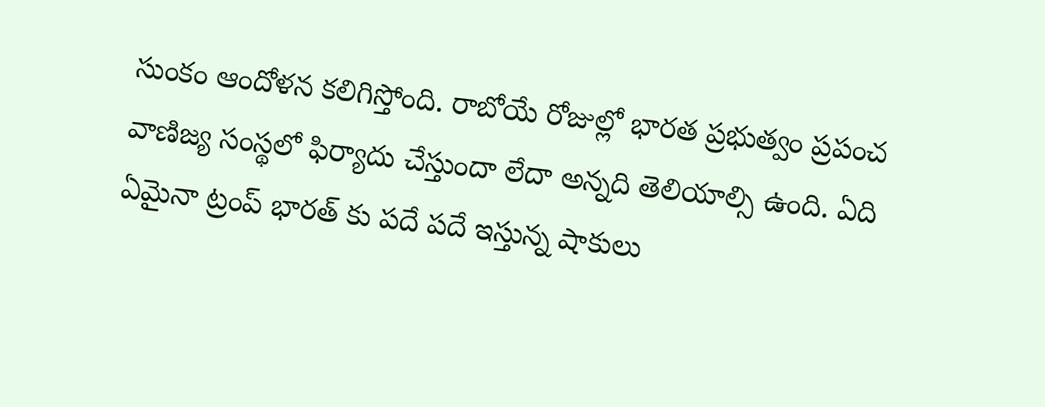సుంకం ఆందోళన కలిగిస్తోంది. రాబోయే రోజుల్లో భారత ప్రభుత్వం ప్రపంచ వాణిజ్య సంస్థలో ఫిర్యాదు చేస్తుందా లేదా అన్నది తెలియాల్సి ఉంది. ఏది ఏమైనా ట్రంప్ భారత్ కు పదే పదే ఇస్తున్న షాకులు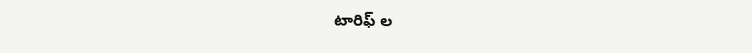టారిఫ్ ల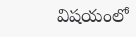విషయంలో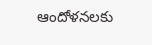ఆందోళనలకు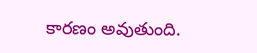కారణం అవుతుంది.